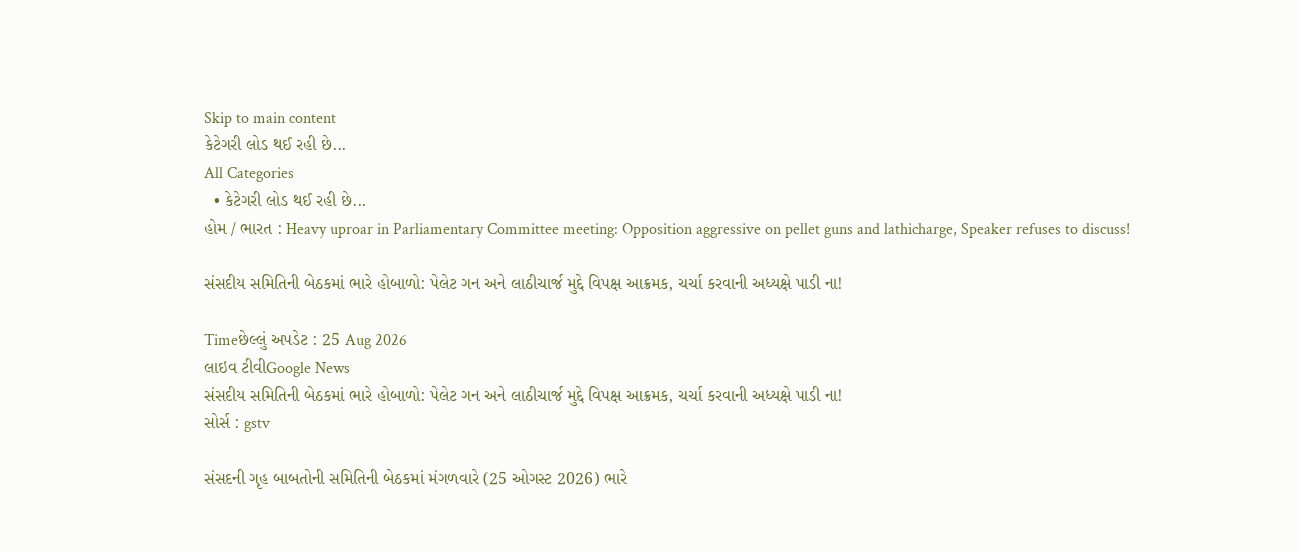Skip to main content
કેટેગરી લોડ થઈ રહી છે...
All Categories
  • કેટેગરી લોડ થઈ રહી છે...
હોમ / ભારત : Heavy uproar in Parliamentary Committee meeting: Opposition aggressive on pellet guns and lathicharge, Speaker refuses to discuss!

સંસદીય સમિતિની બેઠકમાં ભારે હોબાળો: પેલેટ ગન અને લાઠીચાર્જ મુદ્દે વિપક્ષ આક્રમક, ચર્ચા કરવાની અધ્યક્ષે પાડી ના!

Timeછેલ્લું અપડેટ : 25 Aug 2026
લાઇવ ટીવીGoogle News
સંસદીય સમિતિની બેઠકમાં ભારે હોબાળો: પેલેટ ગન અને લાઠીચાર્જ મુદ્દે વિપક્ષ આક્રમક, ચર્ચા કરવાની અધ્યક્ષે પાડી ના!
સોર્સ : gstv

સંસદની ગૃહ બાબતોની સમિતિની બેઠકમાં મંગળવારે (25 ઓગસ્ટ 2026) ભારે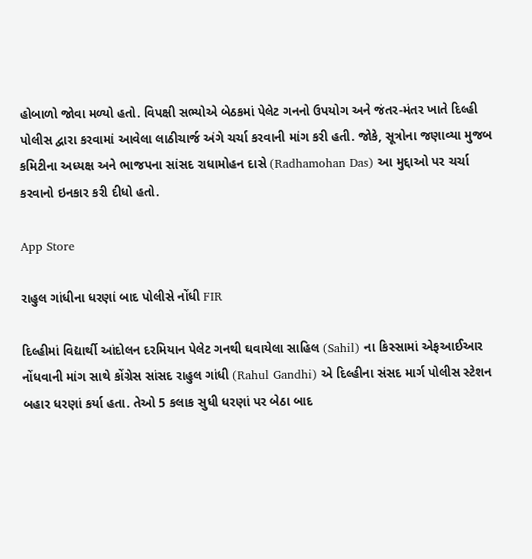હોબાળો જોવા મળ્યો હતો. વિપક્ષી સભ્યોએ બેઠકમાં પેલેટ ગનનો ઉપયોગ અને જંતર-મંતર ખાતે દિલ્હી પોલીસ દ્વારા કરવામાં આવેલા લાઠીચાર્જ અંગે ચર્ચા કરવાની માંગ કરી હતી. જોકે, સૂત્રોના જણાવ્યા મુજબ કમિટીના અધ્યક્ષ અને ભાજપના સાંસદ રાધામોહન દાસે (Radhamohan Das) આ મુદ્દાઓ પર ચર્ચા કરવાનો ઇનકાર કરી દીધો હતો.

App Store

રાહુલ ગાંધીના ધરણાં બાદ પોલીસે નોંધી FIR

દિલ્હીમાં વિદ્યાર્થી આંદોલન દરમિયાન પેલેટ ગનથી ઘવાયેલા સાહિલ (Sahil) ના કિસ્સામાં એફઆઈઆર નોંધવાની માંગ સાથે કોંગ્રેસ સાંસદ રાહુલ ગાંધી (Rahul Gandhi) એ દિલ્હીના સંસદ માર્ગ પોલીસ સ્ટેશન બહાર ધરણાં કર્યા હતા. તેઓ 5 કલાક સુધી ધરણાં પર બેઠા બાદ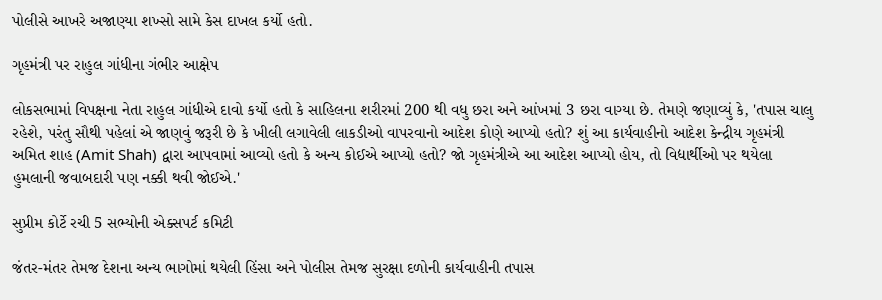પોલીસે આખરે અજાણ્યા શખ્સો સામે કેસ દાખલ કર્યો હતો.

ગૃહમંત્રી પર રાહુલ ગાંધીના ગંભીર આક્ષેપ

લોકસભામાં વિપક્ષના નેતા રાહુલ ગાંધીએ દાવો કર્યો હતો કે સાહિલના શરીરમાં 200 થી વધુ છરા અને આંખમાં 3 છરા વાગ્યા છે. તેમણે જણાવ્યું કે, 'તપાસ ચાલુ રહેશે, પરંતુ સૌથી પહેલાં એ જાણવું જરૂરી છે કે ખીલી લગાવેલી લાકડીઓ વાપરવાનો આદેશ કોણે આપ્યો હતો? શું આ કાર્યવાહીનો આદેશ કેન્દ્રીય ગૃહમંત્રી અમિત શાહ (Amit Shah) દ્વારા આપવામાં આવ્યો હતો કે અન્ય કોઈએ આપ્યો હતો? જો ગૃહમંત્રીએ આ આદેશ આપ્યો હોય, તો વિદ્યાર્થીઓ પર થયેલા હુમલાની જવાબદારી પણ નક્કી થવી જોઈએ.'

સુપ્રીમ કોર્ટે રચી 5 સભ્યોની એક્સપર્ટ કમિટી

જંતર-મંતર તેમજ દેશના અન્ય ભાગોમાં થયેલી હિંસા અને પોલીસ તેમજ સુરક્ષા દળોની કાર્યવાહીની તપાસ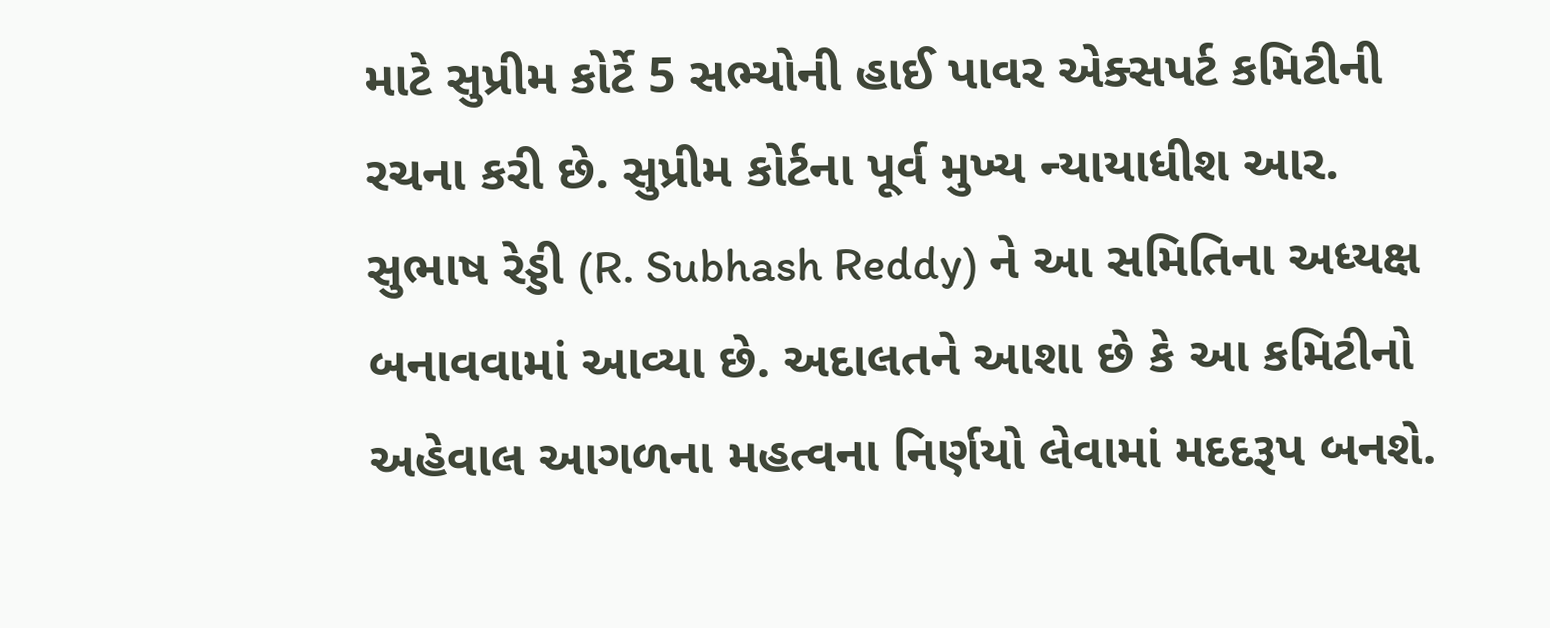માટે સુપ્રીમ કોર્ટે 5 સભ્યોની હાઈ પાવર એક્સપર્ટ કમિટીની રચના કરી છે. સુપ્રીમ કોર્ટના પૂર્વ મુખ્ય ન્યાયાધીશ આર. સુભાષ રેડ્ડી (R. Subhash Reddy) ને આ સમિતિના અધ્યક્ષ બનાવવામાં આવ્યા છે. અદાલતને આશા છે કે આ કમિટીનો અહેવાલ આગળના મહત્વના નિર્ણયો લેવામાં મદદરૂપ બનશે.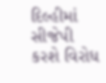દિલ્હીમાં સીજેપી કરશે વિરોધ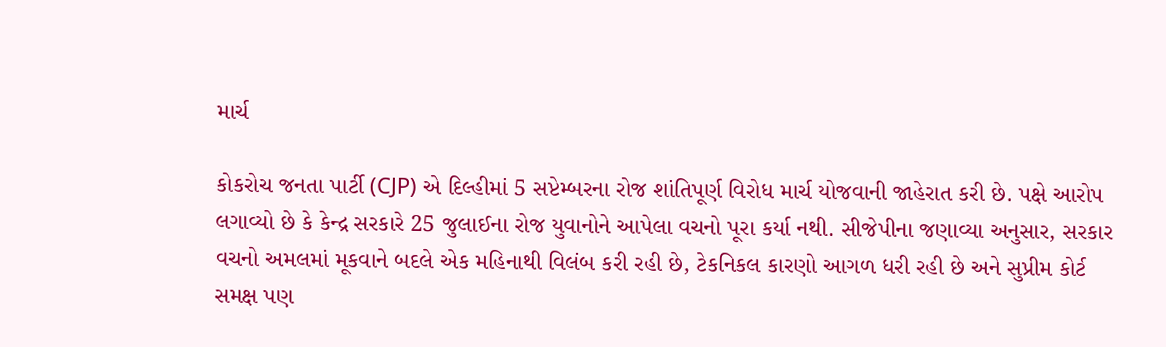માર્ચ

કોકરોચ જનતા પાર્ટી (CJP) એ દિલ્હીમાં 5 સપ્ટેમ્બરના રોજ શાંતિપૂર્ણ વિરોધ માર્ચ યોજવાની જાહેરાત કરી છે. પક્ષે આરોપ લગાવ્યો છે કે કેન્દ્ર સરકારે 25 જુલાઈના રોજ યુવાનોને આપેલા વચનો પૂરા કર્યા નથી. સીજેપીના જણાવ્યા અનુસાર, સરકાર વચનો અમલમાં મૂકવાને બદલે એક મહિનાથી વિલંબ કરી રહી છે, ટેકનિકલ કારણો આગળ ધરી રહી છે અને સુપ્રીમ કોર્ટ સમક્ષ પણ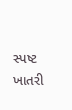સ્પષ્ટ ખાતરી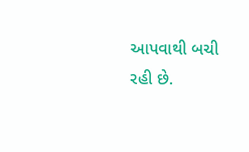આપવાથી બચી રહી છે.